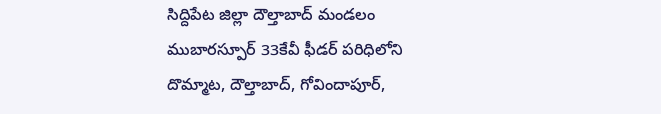సిద్దిపేట జిల్లా దౌల్తాబాద్ మండలం ముబారస్పూర్ 33కేవీ ఫీడర్ పరిధిలోని దొమ్మాట, దౌల్తాబాద్, గోవిందాపూర్,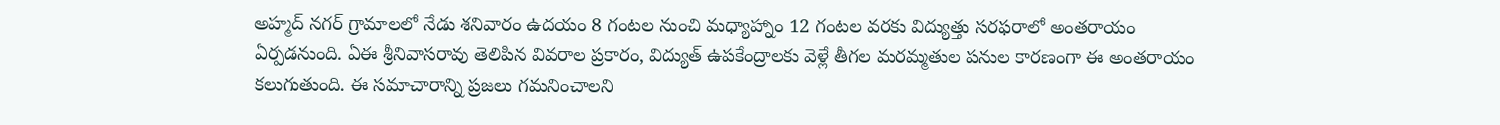అహ్మద్ నగర్ గ్రామాలలో నేడు శనివారం ఉదయం 8 గంటల నుంచి మధ్యాహ్నాం 12 గంటల వరకు విద్యుత్తు సరఫరాలో అంతరాయం ఏర్పడనుంది. ఏఈ శ్రీనివాసరావు తెలిపిన వివరాల ప్రకారం, విద్యుత్ ఉపకేంద్రాలకు వెళ్లే తీగల మరమ్మతుల పనుల కారణంగా ఈ అంతరాయం కలుగుతుంది. ఈ సమాచారాన్ని ప్రజలు గమనించాలని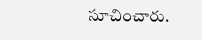సూచించారు.